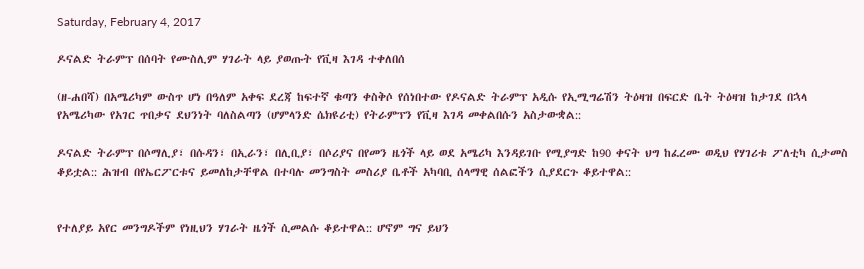Saturday, February 4, 2017

ዶናልድ ትራምፕ በሰባት የሙስሊም ሃገራት ላይ ያወጡት የቪዛ እገዳ ተቀለበሰ

(ዘ-ሐበሻ) በአሜሪካም ውስጥ ሆነ በዓለም አቀፍ ደረጃ ከፍተኛ ቁጣን ቀስቅሶ የሰነበተው የዶናልድ ትራምፕ አዲሱ የኢሚግሬሽን ትዕዛዝ በፍርድ ቤት ትዕዛዝ ከታገደ በኋላ የአሜሪካው የአገር ጥበቃና ደህንነት ባለስልጣን (ሆምላንድ ሴክዩሪቲ) የትራምፕን የቪዛ እገዳ መቀልበሱን አስታውቋል::

ዶናልድ ትራምፕ በሶማሊያ፣ በሱዳን፣ በኢራን፣ በሊቢያ፣ በሶሪያና በየመን ዜጎች ላይ ወደ አሜሪካ እንዳይገቡ የሚያግድ ከ90 ቀናት ህግ ከፈረሙ ወዲህ የሃገሪቱ ፖለቲካ ሲታመስ ቆይቷል:: ሕዝብ በየኤርፖርቱና ይመለከታቸዋል በተባሉ መንግስት መስሪያ ቤቶች አካባቢ ሰላማዊ ሰልፎችን ሲያደርጉ ቆይተዋል::


የተለያይ አየር መንግዶችም የነዚህን ሃገራት ዜጎች ሲመልሱ ቆይተዋል:: ሆኖም ግና ይህን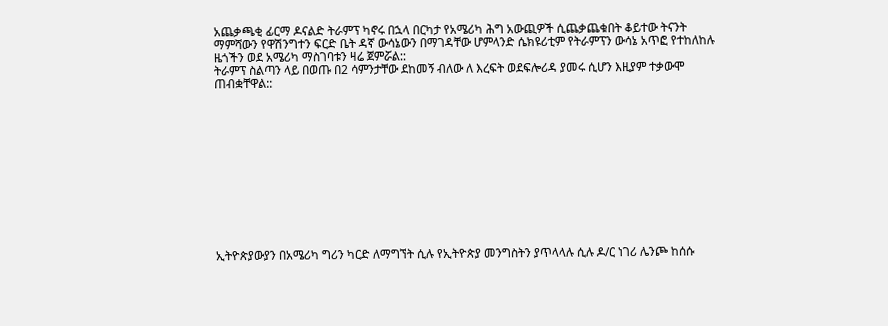አጨቃጫቂ ፊርማ ዶናልድ ትራምፕ ካኖሩ በኋላ በርካታ የአሜሪካ ሕግ አውጪዎች ሲጨቃጨቁበት ቆይተው ትናንት ማምሻውን የዋሽንግተን ፍርድ ቤት ዳኛ ውሳኔውን በማገዳቸው ሆምላንድ ሴክዩሪቲም የትራምፕን ውሳኔ አጥፎ የተከለከሉ ዜጎችን ወደ አሜሪካ ማስገባቱን ዛሬ ጀምሯል::
ትራምፕ ስልጣን ላይ በወጡ በ2 ሳምንታቸው ደከመኝ ብለው ለ እረፍት ወደፍሎሪዳ ያመሩ ሲሆን እዚያም ተቃውሞ ጠብቋቸዋል::












ኢትዮጵያውያን በአሜሪካ ግሪን ካርድ ለማግኘት ሲሉ የኢትዮጵያ መንግስትን ያጥላላሉ ሲሉ ዶ/ር ነገሪ ሌንጮ ከሰሱ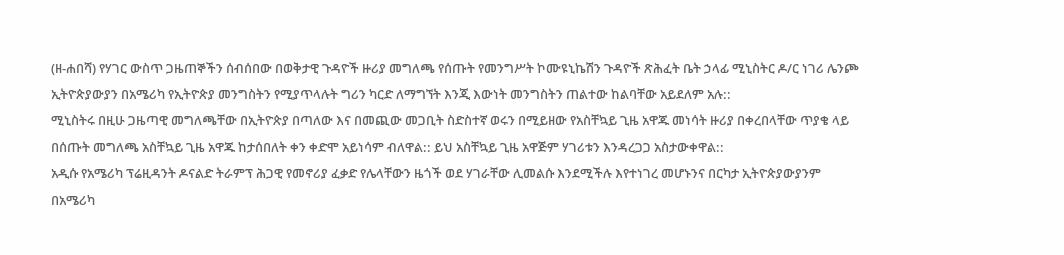(ዘ-ሐበሻ) የሃገር ውስጥ ጋዜጠኞችን ሰብሰበው በወቅታዊ ጉዳዮች ዙሪያ መግለጫ የሰጡት የመንግሥት ኮሙዩኒኬሽን ጉዳዮች ጽሕፈት ቤት ኃላፊ ሚኒስትር ዶ/ር ነገሪ ሌንጮ ኢትዮጵያውያን በአሜሪካ የኢትዮጵያ መንግስትን የሚያጥላሉት ግሪን ካርድ ለማግኘት እንጂ እውነት መንግስትን ጠልተው ከልባቸው አይደለም አሉ::
ሚኒስትሩ በዚሁ ጋዜጣዊ መግለጫቸው በኢትዮጵያ በጣለው እና በመጪው መጋቢት ስድስተኛ ወሩን በሚይዘው የአስቸኳይ ጊዜ አዋጁ መነሳት ዙሪያ በቀረበላቸው ጥያቄ ላይ በሰጡት መግለጫ አስቸኳይ ጊዜ አዋጁ ከታሰበለት ቀን ቀድሞ አይነሳም ብለዋል:: ይህ አስቸኳይ ጊዜ አዋጅም ሃገሪቱን እንዳረጋጋ አስታውቀዋል::
አዲሱ የአሜሪካ ፕሬዚዳንት ዶናልድ ትራምፕ ሕጋዊ የመኖሪያ ፈቃድ የሌላቸውን ዜጎች ወደ ሃገራቸው ሊመልሱ እንደሚችሉ እየተነገረ መሆኑንና በርካታ ኢትዮጵያውያንም በአሜሪካ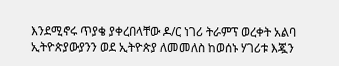እንደሚኖሩ ጥያቄ ያቀረበላቸው ዶ/ር ነገሪ ትራምፕ ወረቀት አልባ ኢትዮጵያውያንን ወደ ኢትዮጵያ ለመመለስ ከወሰኑ ሃገሪቱ እጇን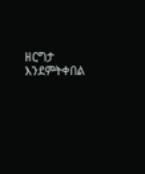ዘርግታ እንደምትቀበል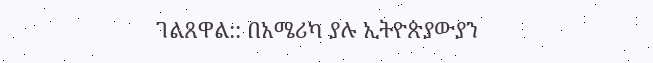ገልጸዋል:: በአሜሪካ ያሉ ኢትዮጵያውያን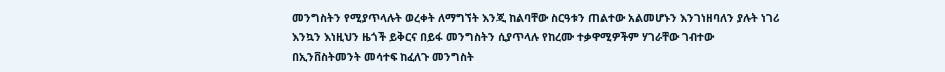መንግስትን የሚያጥላሉት ወረቀት ለማግኘት እንጂ ከልባቸው ስርዓቱን ጠልተው አልመሆኑን እንገነዘባለን ያሉት ነገሪ እንኳን እነዚህን ዜጎች ይቅርና በይፋ መንግስትን ሲያጥላሉ የከረሙ ተቃዋሚዎችም ሃገራቸው ገብተው በኢንቨስትመንት መሳተፍ ከፈለጉ መንግስት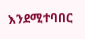እንደሚተባበር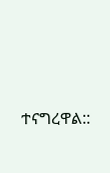ተናግረዋል::